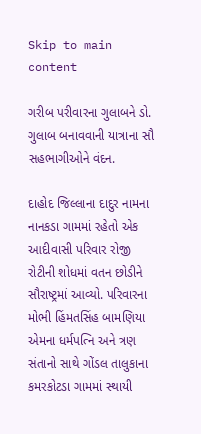Skip to main content

ગરીબ પરીવારના ગુલાબને ડો. ગુલાબ બનાવવાની યાત્રાના સૌ સહભાગીઓને વંદન.

દાહોદ જિલ્લાના દાદુર નામના નાનકડા ગામમાં રહેતો એક આદીવાસી પરિવાર રોજી રોટીની શોધમાં વતન છોડીને સૌરાષ્ટ્રમાં આવ્યો. પરિવારના મોભી હિંમતસિંહ બામણિયા એમના ધર્મપત્નિ અને ત્રણ સંતાનો સાથે ગોંડલ તાલુકાના કમરકોટડા ગામમાં સ્થાયી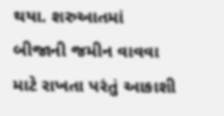થયા. શરુઆતમાં બીજાની જમીન વાવવા માટે રાખતા પરંતું આકાશી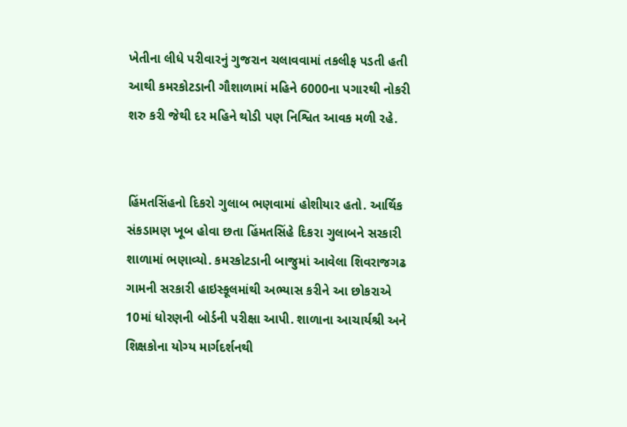ખેતીના લીધે પરીવારનું ગુજરાન ચલાવવામાં તકલીફ પડતી હતી આથી કમરકોટડાની ગૌશાળામાં મહિને 6000ના પગારથી નોકરી શરુ કરી જેથી દર મહિને થોડી પણ નિશ્વિત આવક મળી રહે.


હિંમતસિંહનો દિકરો ગુલાબ ભણવામાં હોશીયાર હતો. આર્થિક સંકડામણ ખૂબ હોવા છતા હિંમતસિંહે દિકરા ગુલાબને સરકારી શાળામાં ભણાવ્યો. કમરકોટડાની બાજુમાં આવેલા શિવરાજગઢ ગામની સરકારી હાઇસ્કૂલમાંથી અભ્યાસ કરીને આ છોકરાએ 10માં ધોરણની બોર્ડની પરીક્ષા આપી. શાળાના આચાર્યશ્રી અને શિક્ષકોના યોગ્ય માર્ગદર્શનથી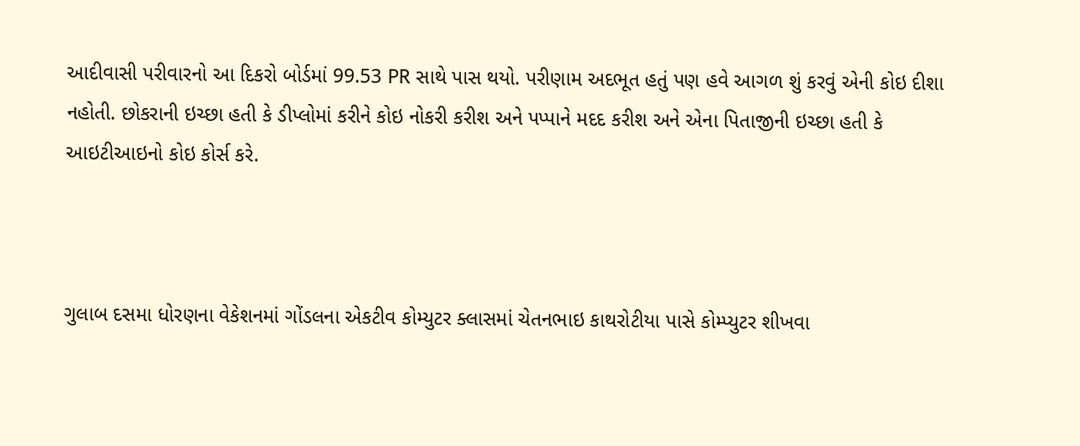આદીવાસી પરીવારનો આ દિકરો બોર્ડમાં 99.53 PR સાથે પાસ થયો. પરીણામ અદભૂત હતું પણ હવે આગળ શું કરવું એની કોઇ દીશા નહોતી. છોકરાની ઇચ્છા હતી કે ડીપ્લોમાં કરીને કોઇ નોકરી કરીશ અને પપ્પાને મદદ કરીશ અને એના પિતાજીની ઇચ્છા હતી કે આઇટીઆઇનો કોઇ કોર્સ કરે.



ગુલાબ દસમા ધોરણના વેકેશનમાં ગોંડલના એકટીવ કોમ્યુટર ક્લાસમાં ચેતનભાઇ કાથરોટીયા પાસે કોમ્પ્યુટર શીખવા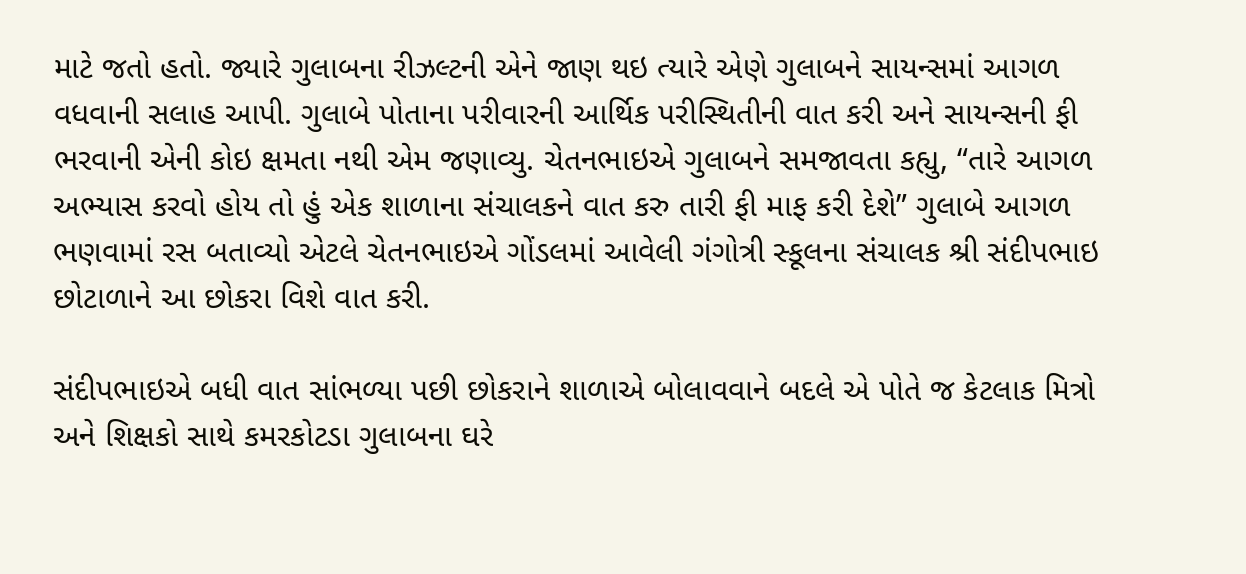માટે જતો હતો. જ્યારે ગુલાબના રીઝલ્ટની એને જાણ થઇ ત્યારે એણે ગુલાબને સાયન્સમાં આગળ વધવાની સલાહ આપી. ગુલાબે પોતાના પરીવારની આર્થિક પરીસ્થિતીની વાત કરી અને સાયન્સની ફી ભરવાની એની કોઇ ક્ષમતા નથી એમ જણાવ્યુ. ચેતનભાઇએ ગુલાબને સમજાવતા કહ્યુ, “તારે આગળ અભ્યાસ કરવો હોય તો હું એક શાળાના સંચાલકને વાત કરુ તારી ફી માફ કરી દેશે” ગુલાબે આગળ ભણવામાં રસ બતાવ્યો એટલે ચેતનભાઇએ ગોંડલમાં આવેલી ગંગોત્રી સ્કૂલના સંચાલક શ્રી સંદીપભાઇ છોટાળાને આ છોકરા વિશે વાત કરી.

સંદીપભાઇએ બધી વાત સાંભળ્યા પછી છોકરાને શાળાએ બોલાવવાને બદલે એ પોતે જ કેટલાક મિત્રો અને શિક્ષકો સાથે કમરકોટડા ગુલાબના ઘરે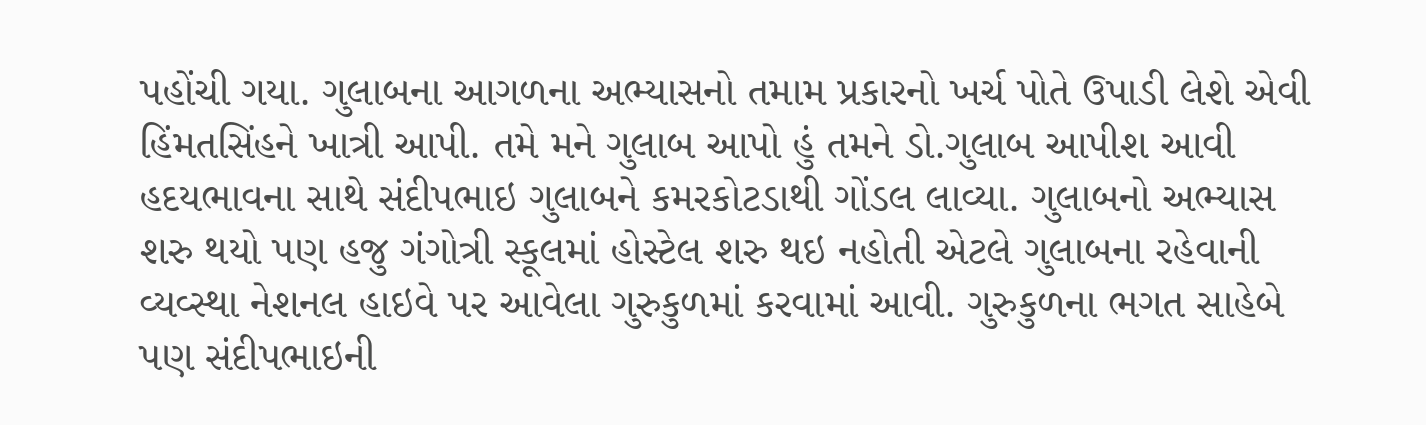પહોંચી ગયા. ગુલાબના આગળના અભ્યાસનો તમામ પ્રકારનો ખર્ચ પોતે ઉપાડી લેશે એવી હિંમતસિંહને ખાત્રી આપી. તમે મને ગુલાબ આપો હું તમને ડો.ગુલાબ આપીશ આવી હદયભાવના સાથે સંદીપભાઇ ગુલાબને કમરકોટડાથી ગોંડલ લાવ્યા. ગુલાબનો અભ્યાસ શરુ થયો પણ હજુ ગંગોત્રી સ્કૂલમાં હોસ્ટેલ શરુ થઇ નહોતી એટલે ગુલાબના રહેવાની વ્યવ્સ્થા નેશનલ હાઇવે પર આવેલા ગુરુકુળમાં કરવામાં આવી. ગુરુકુળના ભગત સાહેબે પણ સંદીપભાઇની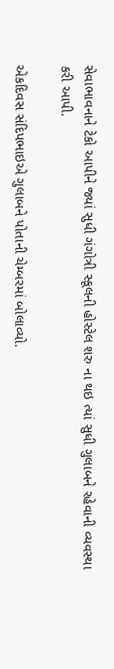સેવાભાવનાને ટેકો આપીને જ્યાં સુધી ગંગોત્રી સ્કૂલની હોસ્ટેલ શરુ ના થઇ ત્યાં સુધી ગુલાબને રહેવાની વ્યવસ્થા કરી આપી.

એકદિવસ સંદિપભાઇએ ગુલાબને પોતાની ચેમ્બરમાં બોલાવ્યો.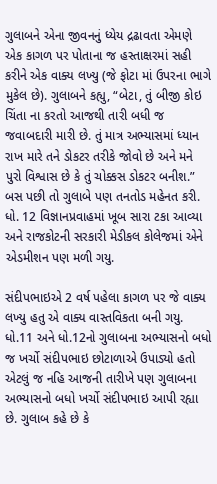ગુલાબને એના જીવનનું ધ્યેય દ્રઢાવતા એમણે એક કાગળ પર પોતાના જ હસ્તાક્ષરમાં સહી કરીને એક વાક્ય લખ્યુ (જે ફોટા માં ઉપરના ભાગે મુકેલ છે). ગુલાબને કહ્યુ, “બેટા, તું બીજી કોઇ ચિંતા ના કરતો આજથી તારી બધી જ જવાબદારી મારી છે. તું માત્ર અભ્યાસમાં ધ્યાન રાખ મારે તને ડોકટર તરીકે જોવો છે અને મને પુરો વિશ્વાસ છે કે તું ચોક્કસ ડોકટર બનીશ.” બસ પછી તો ગુલાબે પણ તનતોડ મહેનત કરી. ધો. 12 વિજ્ઞાનપ્રવાહમાં ખૂબ સારા ટકા આવ્યા અને રાજકોટની સરકારી મેડીકલ કોલેજમાં એને એડમીશન પણ મળી ગયુ.

સંદીપભાઇએ 2 વર્ષ પહેલા કાગળ પર જે વાક્ય લખ્યુ હતુ એ વાક્ય વાસ્તવિકતા બની ગયુ. ધો.11 અને ધો.12નો ગુલાબના અભ્યાસનો બધો જ ખર્ચો સંદીપભાઇ છોટાળાએ ઉપાડ્યો હતો એટલું જ નહિ આજની તારીખે પણ ગુલાબના અભ્યાસનો બધો ખર્ચો સંદીપભાઇ આપી રહ્યા છે. ગુલાબ કહે છે કે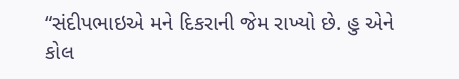“સંદીપભાઇએ મને દિકરાની જેમ રાખ્યો છે. હુ એને કોલ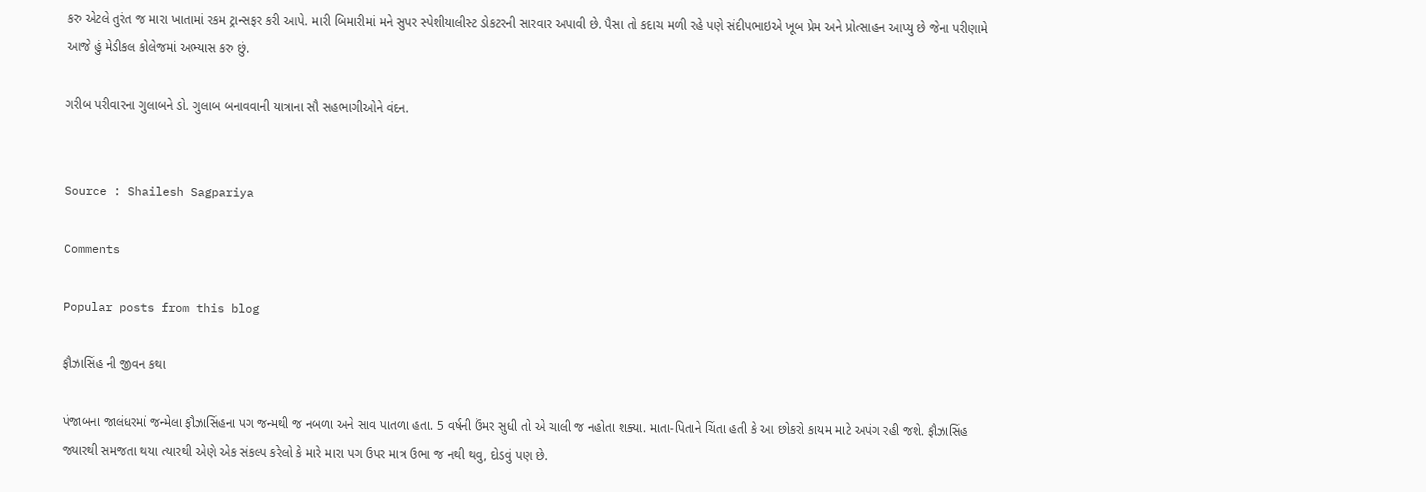કરુ એટલે તુરંત જ મારા ખાતામાં રકમ ટ્રાન્સફર કરી આપે. મારી બિમારીમાં મને સુપર સ્પેશીયાલીસ્ટ ડોકટરની સારવાર અપાવી છે. પૈસા તો કદાચ મળી રહે પણે સંદીપભાઇએ ખૂબ પ્રેમ અને પ્રોત્સાહન આપ્યુ છે જેના પરીણામે આજે હું મેડીકલ કોલેજમાં અભ્યાસ કરુ છું.

ગરીબ પરીવારના ગુલાબને ડો. ગુલાબ બનાવવાની યાત્રાના સૌ સહભાગીઓને વંદન.


Source : Shailesh Sagpariya

Comments

Popular posts from this blog

ફૌઝાસિંહ ની જીવન કથા

પંજાબના જાલંધરમાં જન્મેલા ફૌઝાસિંહના પગ જન્મથી જ નબળા અને સાવ પાતળા હતા. 5 વર્ષની ઉંમર સુધી તો એ ચાલી જ નહોતા શક્યા. માતા-પિતાને ચિંતા હતી કે આ છોકરો કાયમ માટે અપંગ રહી જશે. ફૌઝાસિંહ જ્યારથી સમજતા થયા ત્યારથી એણે એક સંકલ્પ કરેલો કે મારે મારા પગ ઉપર માત્ર ઉભા જ નથી થવુ, દોડવું પણ છે.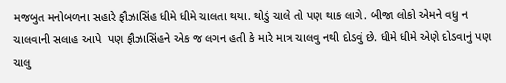મજબુત મનોબળના સહારે ફૌઝાસિંહ ધીમે ધીમે ચાલતા થયા. થોડું ચાલે તો પણ થાક લાગે. બીજા લોકો એમને વધુ ન ચાલવાની સલાહ આપે  પણ ફૌઝાસિંહને એક જ લગન હતી કે મારે માત્ર ચાલવુ નથી દોડવું છે. ધીમે ધીમે એણે દોડવાનું પણ ચાલુ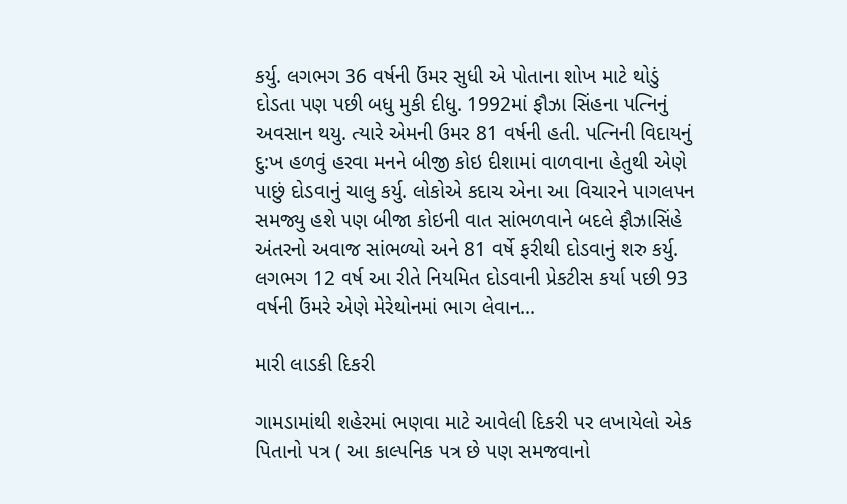કર્યુ. લગભગ 36 વર્ષની ઉંમર સુધી એ પોતાના શોખ માટે થોડું દોડતા પણ પછી બધુ મુકી દીધુ. 1992માં ફૌઝા સિંહના પત્નિનું અવસાન થયુ. ત્યારે એમની ઉમર 81 વર્ષની હતી. પત્નિની વિદાયનું દુ:ખ હળવું હરવા મનને બીજી કોઇ દીશામાં વાળવાના હેતુથી એણે પાછું દોડવાનું ચાલુ કર્યુ. લોકોએ કદાચ એના આ વિચારને પાગલપન સમજ્યુ હશે પણ બીજા કોઇની વાત સાંભળવાને બદલે ફૌઝાસિંહે અંતરનો અવાજ સાંભળ્યો અને 81 વર્ષે ફરીથી દોડવાનું શરુ કર્યુ. લગભગ 12 વર્ષ આ રીતે નિયમિત દોડવાની પ્રેકટીસ કર્યા પછી 93 વર્ષની ઉંમરે એણે મેરેથોનમાં ભાગ લેવાન...

મારી લાડકી દિકરી

ગામડામાંથી શહેરમાં ભણવા માટે આવેલી દિકરી પર લખાયેલો એક પિતાનો પત્ર ( આ કાલ્પનિક પત્ર છે પણ સમજવાનો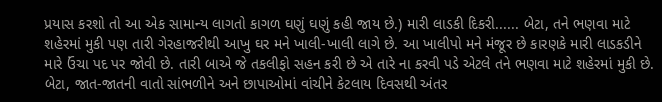પ્રયાસ કરશો તો આ એક સામાન્ય લાગતો કાગળ ઘણું ઘણું કહી જાય છે.) મારી લાડકી દિકરી...... બેટા, તને ભણવા માટે શહેરમાં મુકી પણ તારી ગેરહાજરીથી આખુ ઘર મને ખાલી-ખાલી લાગે છે. આ ખાલીપો મને મંજૂર છે કારણકે મારી લાડકડીને મારે ઉંચા પદ પર જોવી છે. તારી બાએ જે તકલીફો સહન કરી છે એ તારે ના કરવી પડે એટલે તને ભણવા માટે શહેરમાં મુકી છે. બેટા, જાત-જાતની વાતો સાંભળીને અને છાપાઓમાં વાંચીને કેટલાય દિવસથી અંતર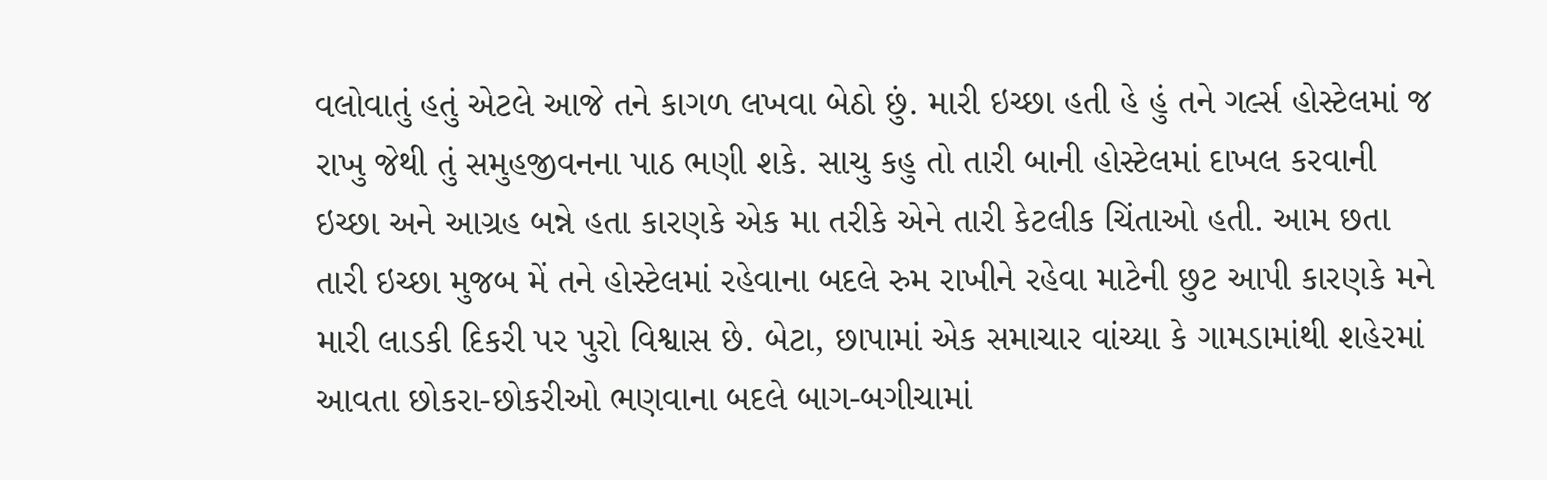વલોવાતું હતું એટલે આજે તને કાગળ લખવા બેઠો છું. મારી ઇચ્છા હતી હે હું તને ગર્લ્સ હોસ્ટેલમાં જ રાખુ જેથી તું સમુહજીવનના પાઠ ભણી શકે. સાચુ કહુ તો તારી બાની હોસ્ટેલમાં દાખલ કરવાની ઇચ્છા અને આગ્રહ બન્ને હતા કારણકે એક મા તરીકે એને તારી કેટલીક ચિંતાઓ હતી. આમ છતા તારી ઇચ્છા મુજબ મેં તને હોસ્ટેલમાં રહેવાના બદલે રુમ રાખીને રહેવા માટેની છુટ આપી કારણકે મને મારી લાડકી દિકરી પર પુરો વિશ્વાસ છે. બેટા, છાપામાં એક સમાચાર વાંચ્યા કે ગામડામાંથી શહેરમાં આવતા છોકરા-છોકરીઓ ભણવાના બદલે બાગ-બગીચામાં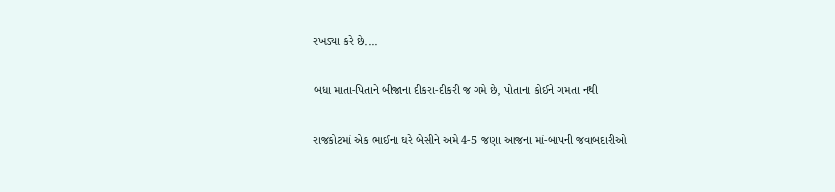રખડ્યા કરે છે....

બધા માતા-પિતાને બીજાના દીકરા-દીકરી જ ગમે છે, પોતાના કોઈને ગમતા નથી

રાજકોટમાં એક ભાઈના ઘરે બેસીને અમે 4-5 જણા આજના માં-બાપની જવાબદારીઓ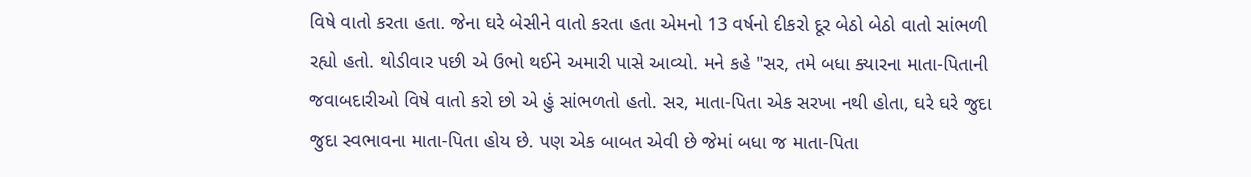વિષે વાતો કરતા હતા. જેના ઘરે બેસીને વાતો કરતા હતા એમનો 13 વર્ષનો દીકરો દૂર બેઠો બેઠો વાતો સાંભળી રહ્યો હતો. થોડીવાર પછી એ ઉભો થઈને અમારી પાસે આવ્યો. મને કહે "સર, તમે બધા ક્યારના માતા-પિતાની જવાબદારીઓ વિષે વાતો કરો છો એ હું સાંભળતો હતો. સર, માતા-પિતા એક સરખા નથી હોતા, ઘરે ઘરે જુદા જુદા સ્વભાવના માતા-પિતા હોય છે. પણ એક બાબત એવી છે જેમાં બધા જ માતા-પિતા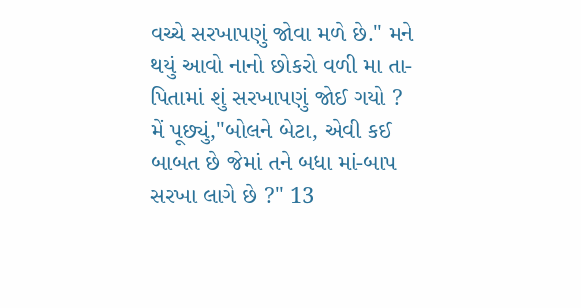વચ્ચે સરખાપણું જોવા મળે છે." મને થયું આવો નાનો છોકરો વળી મા તા-પિતામાં શું સરખાપણું જોઈ ગયો ? મેં પૂછ્યું,"બોલને બેટા, એવી કઈ બાબત છે જેમાં તને બધા માં-બાપ સરખા લાગે છે ?" 13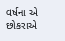વર્ષના એ છોકરાએ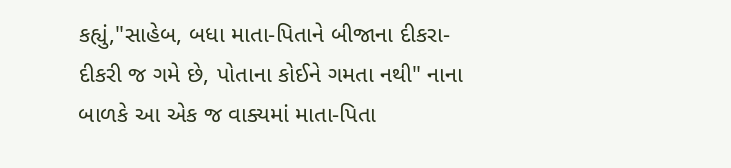કહ્યું,"સાહેબ, બધા માતા-પિતાને બીજાના દીકરા-દીકરી જ ગમે છે, પોતાના કોઈને ગમતા નથી" નાના બાળકે આ એક જ વાક્યમાં માતા-પિતા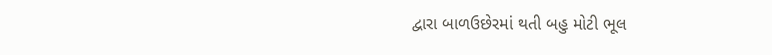દ્વારા બાળઉછેરમાં થતી બહુ મોટી ભૂલ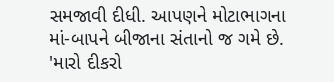સમજાવી દીધી. આપણને મોટાભાગના માં-બાપને બીજાના સંતાનો જ ગમે છે. 'મારો દીકરો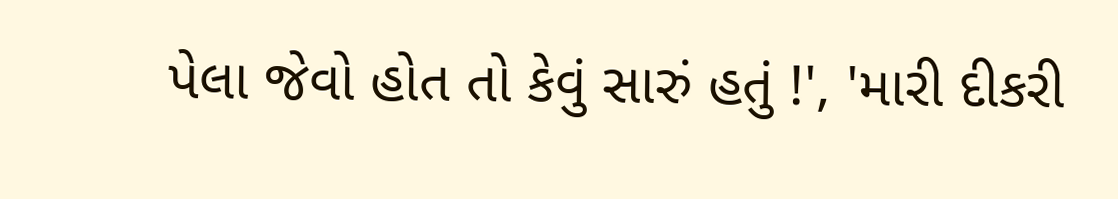પેલા જેવો હોત તો કેવું સારું હતું !', 'મારી દીકરી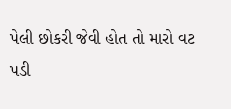પેલી છોકરી જેવી હોત તો મારો વટ પડી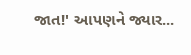જાત!' આપણને જ્યાર...